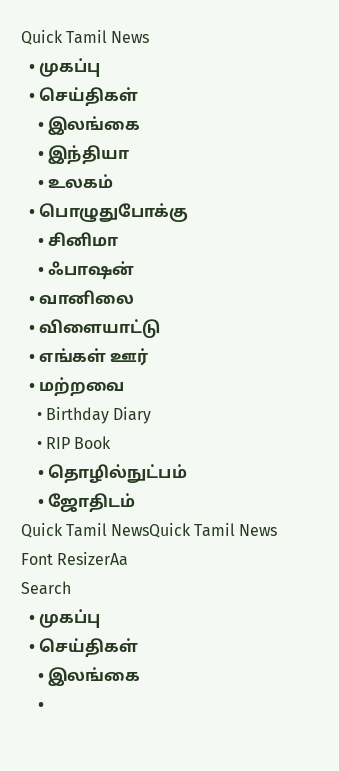Quick Tamil News
  • முகப்பு
  • செய்திகள்
    • இலங்கை
    • இந்தியா
    • உலகம்
  • பொழுதுபோக்கு
    • சினிமா
    • ஃபாஷன்
  • வானிலை
  • விளையாட்டு
  • எங்கள் ஊர்
  • மற்றவை
    • Birthday Diary
    • RIP Book
    • தொழில்நுட்பம்
    • ஜோதிடம்
Quick Tamil NewsQuick Tamil News
Font ResizerAa
Search
  • முகப்பு
  • செய்திகள்
    • இலங்கை
    •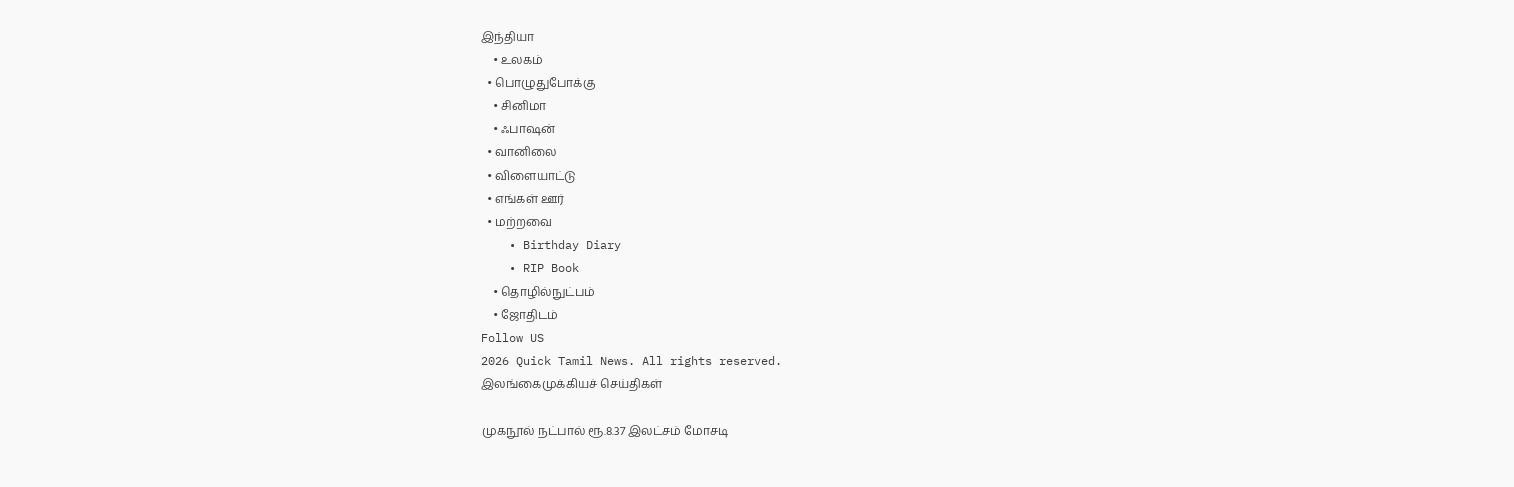இந்தியா
    • உலகம்
  • பொழுதுபோக்கு
    • சினிமா
    • ஃபாஷன்
  • வானிலை
  • விளையாட்டு
  • எங்கள் ஊர்
  • மற்றவை
    • Birthday Diary
    • RIP Book
    • தொழில்நுட்பம்
    • ஜோதிடம்
Follow US
2026 Quick Tamil News. All rights reserved.
இலங்கைமுக்கியச் செய்திகள்

முகநூல் நட்பால் ரூ.8.37 இலட்சம் மோசடி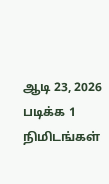ஆடி 23, 2026
படிக்க 1 நிமிடங்கள்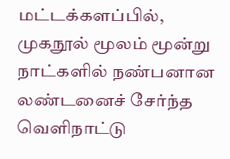மட்டக்களப்பில், முகநூல் மூலம் மூன்று நாட்களில் நண்பனான லண்டனைச் சேர்ந்த வெளிநாட்டு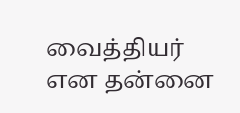வைத்தியர் என தன்னை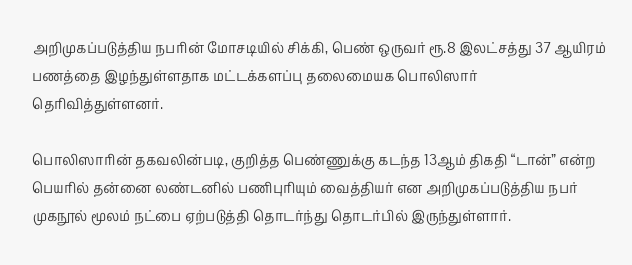அறிமுகப்படுத்திய நபரின் மோசடியில் சிக்கி, பெண் ஒருவர் ரூ.8 இலட்சத்து 37 ஆயிரம் பணத்தை இழந்துள்ளதாக மட்டக்களப்பு தலைமையக பொலிஸார் தெரிவித்துள்ளனர்.

பொலிஸாரின் தகவலின்படி, குறித்த பெண்ணுக்கு கடந்த 13ஆம் திகதி “டான்” என்ற பெயரில் தன்னை லண்டனில் பணிபுரியும் வைத்தியர் என அறிமுகப்படுத்திய நபர் முகநூல் மூலம் நட்பை ஏற்படுத்தி தொடர்ந்து தொடர்பில் இருந்துள்ளார்.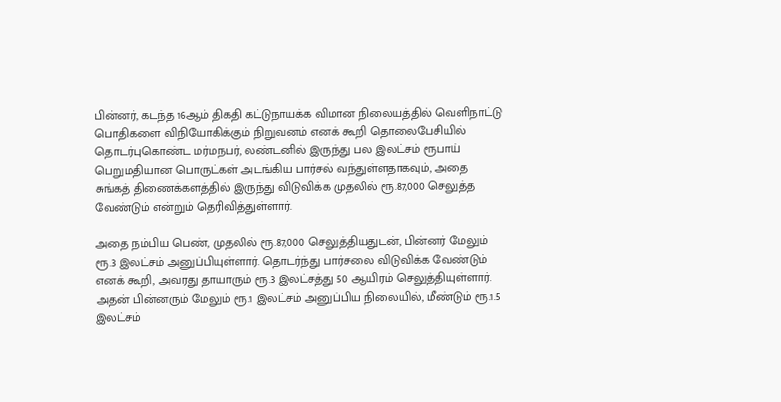பின்னர், கடந்த 16ஆம் திகதி கட்டுநாயக்க விமான நிலையத்தில் வெளிநாட்டு பொதிகளை விநியோகிக்கும் நிறுவனம் எனக் கூறி தொலைபேசியில் தொடர்புகொண்ட மர்மநபர், லண்டனில் இருந்து பல இலட்சம் ரூபாய் பெறுமதியான பொருட்கள் அடங்கிய பார்சல் வந்துள்ளதாகவும், அதை சுங்கத் திணைக்களத்தில் இருந்து விடுவிக்க முதலில் ரூ.87,000 செலுத்த வேண்டும் என்றும் தெரிவித்துள்ளார்.

அதை நம்பிய பெண், முதலில் ரூ.87,000 செலுத்தியதுடன், பின்னர் மேலும் ரூ.3 இலட்சம் அனுப்பியுள்ளார். தொடர்ந்து பார்சலை விடுவிக்க வேண்டும் எனக் கூறி, அவரது தாயாரும் ரூ.3 இலட்சத்து 50 ஆயிரம் செலுத்தியுள்ளார். அதன் பின்னரும் மேலும் ரூ.1 இலட்சம் அனுப்பிய நிலையில், மீண்டும் ரூ.1.5 இலட்சம்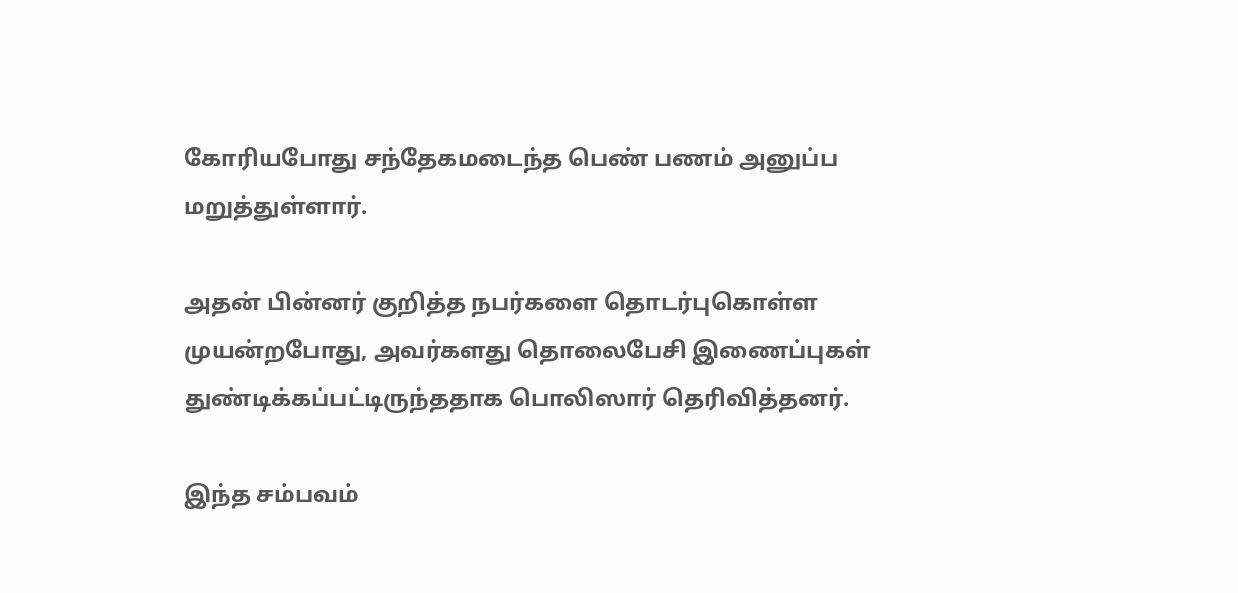கோரியபோது சந்தேகமடைந்த பெண் பணம் அனுப்ப மறுத்துள்ளார்.

அதன் பின்னர் குறித்த நபர்களை தொடர்புகொள்ள முயன்றபோது, அவர்களது தொலைபேசி இணைப்புகள் துண்டிக்கப்பட்டிருந்ததாக பொலிஸார் தெரிவித்தனர்.

இந்த சம்பவம்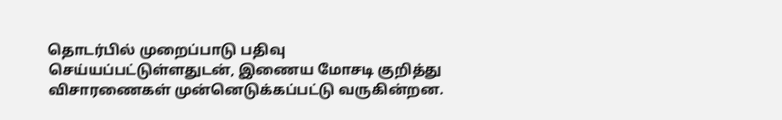தொடர்பில் முறைப்பாடு பதிவு செய்யப்பட்டுள்ளதுடன், இணைய மோசடி குறித்து விசாரணைகள் முன்னெடுக்கப்பட்டு வருகின்றன.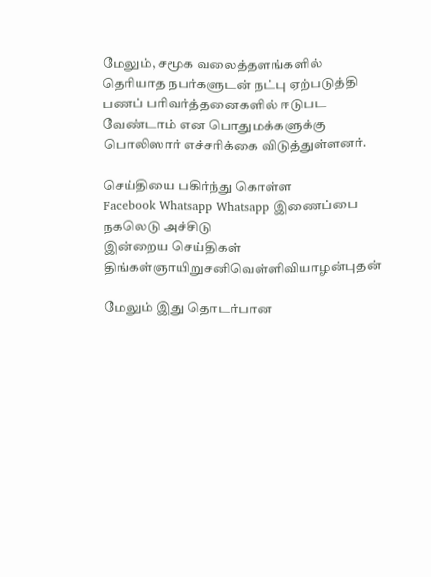மேலும், சமூக வலைத்தளங்களில் தெரியாத நபர்களுடன் நட்பு ஏற்படுத்தி பணப் பரிவர்த்தனைகளில் ஈடுபட வேண்டாம் என பொதுமக்களுக்கு பொலிஸார் எச்சரிக்கை விடுத்துள்ளனர்.

செய்தியை பகிர்ந்து கொள்ள
Facebook Whatsapp Whatsapp இணைப்பை நகலெடு அச்சிடு
இன்றைய செய்திகள்
திங்கள்ஞாயிறுசனிவெள்ளிவியாழன்புதன்

மேலும் இது தொடர்பான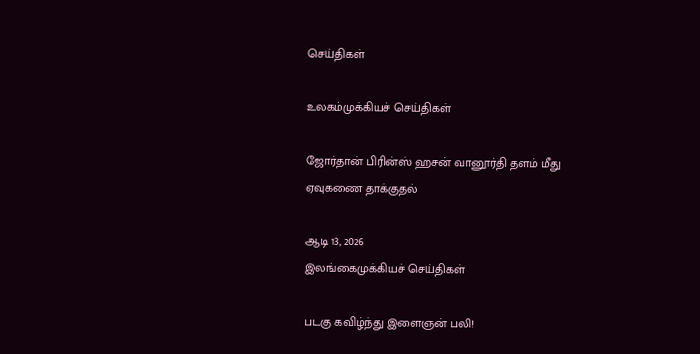செய்திகள்

உலகம்முக்கியச் செய்திகள்

ஜோர்தான் பிரின்ஸ் ஹசன் வானூர்தி தளம் மீது ஏவுகணை தாக்குதல்

ஆடி 13, 2026
இலங்கைமுக்கியச் செய்திகள்

படகு கவிழ்ந்து இளைஞன் பலி!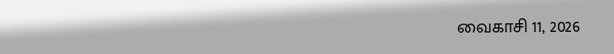வைகாசி 11, 2026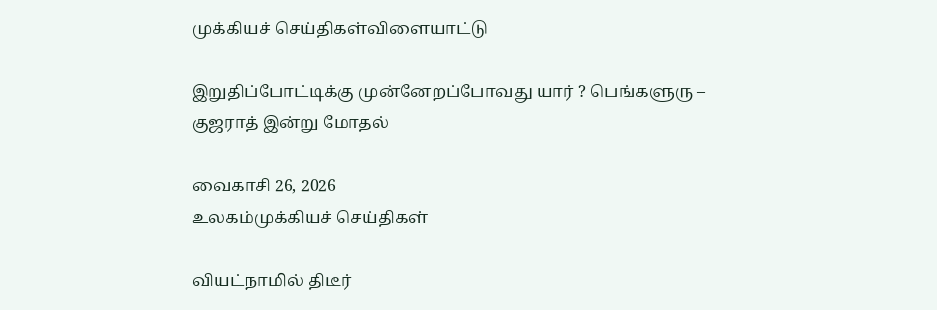முக்கியச் செய்திகள்விளையாட்டு

இறுதிப்போட்டிக்கு முன்னேறப்போவது யார் ? பெங்களுரு – குஜராத் இன்று மோதல்

வைகாசி 26, 2026
உலகம்முக்கியச் செய்திகள்

வியட்நாமில் திடீர்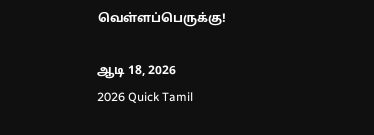வெள்ளப்பெருக்கு!

ஆடி 18, 2026
2026 Quick Tamil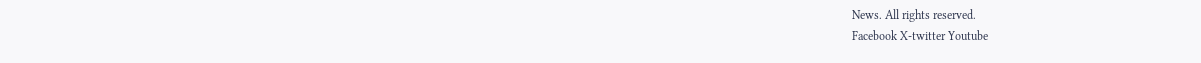News. All rights reserved.
Facebook X-twitter Youtube